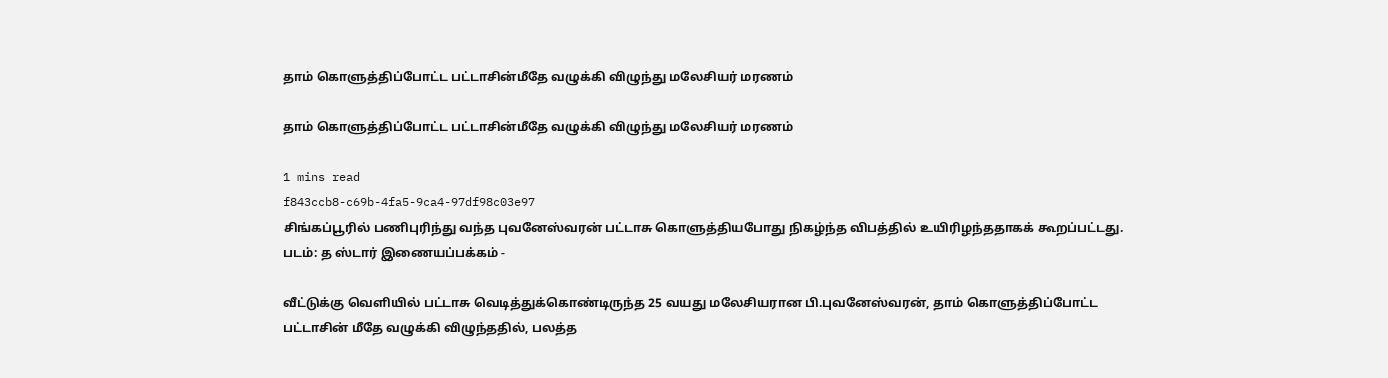தாம் கொளுத்திப்போட்ட பட்டாசின்மீதே வழுக்கி விழுந்து மலேசியர் மரணம்

தாம் கொளுத்திப்போட்ட பட்டாசின்மீதே வழுக்கி விழுந்து மலேசியர் மரணம்

1 mins read
f843ccb8-c69b-4fa5-9ca4-97df98c03e97
சிங்கப்பூரில் பணிபுரிந்து வந்த புவனேஸ்வரன் பட்டாசு கொளுத்தியபோது நிகழ்ந்த விபத்தில் உயிரிழந்ததாகக் கூறப்பட்டது. படம்: த ஸ்டார் இணையப்பக்கம் -

வீட்டுக்கு வெளியில் பட்டாசு வெடித்துக்கொண்டிருந்த 25 வயது மலேசியரான பி.புவனேஸ்வரன், தாம் கொளுத்திப்போட்ட பட்டாசின் மீதே வழுக்கி விழுந்ததில், பலத்த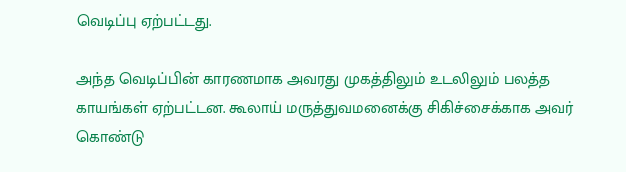வெடிப்பு ஏற்பட்டது.

அந்த வெடிப்பின் காரணமாக அவரது முகத்திலும் உடலிலும் பலத்த காயங்கள் ஏற்பட்டன. கூலாய் மருத்துவமனைக்கு சிகிச்சைக்காக அவர் கொண்டு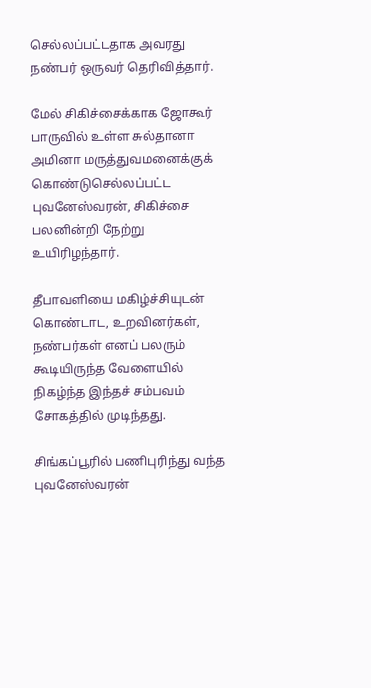செல்லப்பட்டதாக அவரது நண்பர் ஒருவர் தெரிவித்தார்.

மேல் சிகிச்சைக்காக ஜோகூர் பாருவில் உள்ள சுல்தானா அமினா மருத்துவமனைக்குக் கொண்டுசெல்லப்பட்ட புவனேஸ்வரன், சிகிச்சை பலனின்றி நேற்று உயிரிழந்தார்.

தீபாவளியை மகிழ்ச்சியுடன் கொண்டாட, உறவினர்கள், நண்பர்கள் எனப் பலரும் கூடியிருந்த வேளையில் நிகழ்ந்த இந்தச் சம்பவம் சோகத்தில் முடிந்தது.

சிங்கப்பூரில் பணிபுரிந்து வந்த புவனேஸ்வரன்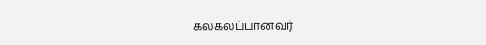கலகலப்பானவர்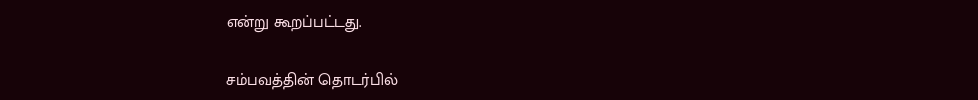என்று கூறப்பட்டது.

சம்பவத்தின் தொடர்பில்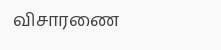விசாரணை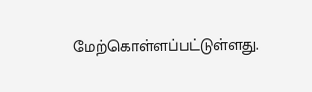மேற்கொள்ளப்பட்டுள்ளது.